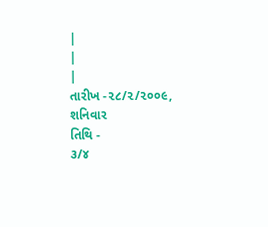|
|
|
તારીખ -૨૮/૨/૨૦૦૯,
શનિવાર
તિથિ -
૩/૪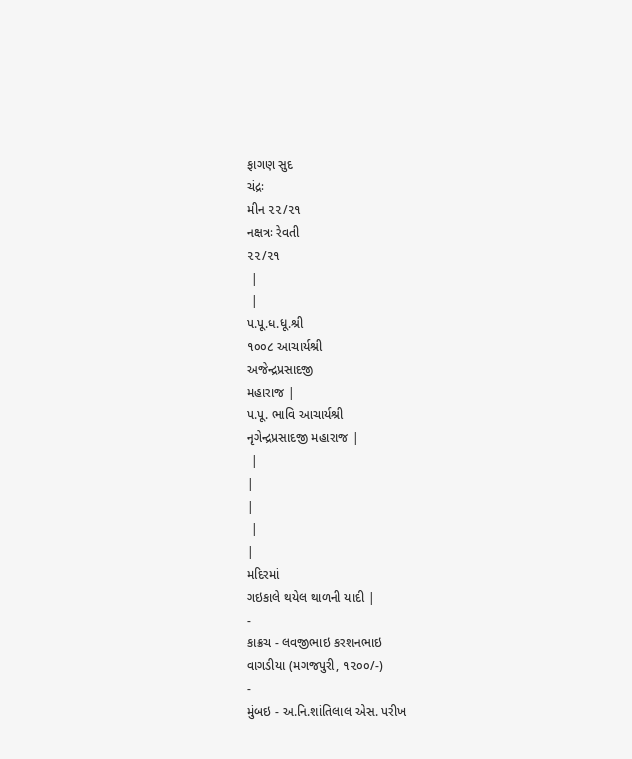ફાગણ સુદ
ચંદ્રઃ
મીન ૨૨/૨૧
નક્ષત્રઃ રેવતી
૨૨/૨૧
 |
 |
પ.પૂ.ધ.ધૂ.શ્રી
૧૦૦૮ આચાર્યશ્રી
અજેન્દ્રપ્રસાદજી
મહારાજ |
પ.પૂ. ભાવિ આચાર્યશ્રી
નૃગેન્દ્રપ્રસાદજી મહારાજ |
 |
|
|
 |
|
મદિરમાં
ગઇકાલે થયેલ થાળની યાદી |
-
કાક્રચ - લવજીભાઇ કરશનભાઇ
વાગડીયા (મગજપુરી, ૧૨૦૦/-)
-
મુંબઇ - અ.નિ.શાંતિલાલ એસ. પરીખ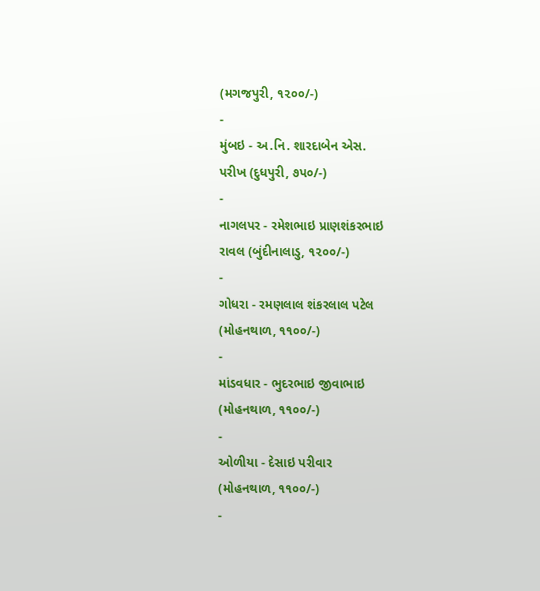(મગજપુરી, ૧૨૦૦/-)
-
મુંબઇ - અ.નિ. શારદાબેન એસ.
પરીખ (દુધપુરી, ૭પ૦/-)
-
નાગલપર - રમેશભાઇ પ્રાણશંકરભાઇ
રાવલ (બુંદીનાલાડુ, ૧૨૦૦/-)
-
ગોધરા - રમણલાલ શંકરલાલ પટેલ
(મોહનથાળ, ૧૧૦૦/-)
-
માંડવધાર - ભુદરભાઇ જીવાભાઇ
(મોહનથાળ, ૧૧૦૦/-)
-
ઓળીયા - દેસાઇ પરીવાર
(મોહનથાળ, ૧૧૦૦/-)
-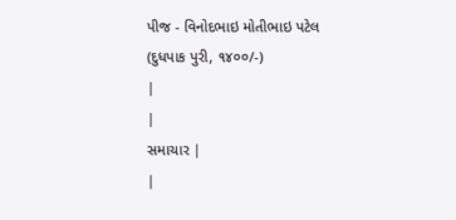પીજ - વિનોદભાઇ મોતીભાઇ પટેલ
(દુધપાક પુરી, ૧૪૦૦/-)
|
|
સમાચાર |
|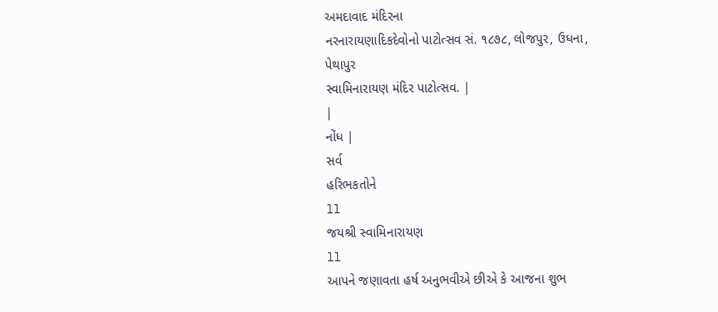અમદાવાદ મંદિરના
નરનારાયણાદિકદેવોનો પાટોત્સવ સં. ૧૮૭૮, લોજપુર, ઉધના,
પેથાપુર
સ્વામિનારાયણ મંદિર પાટોત્સવ. |
|
નોંધ |
સર્વ
હરિભકતોને
ll
જયશ્રી સ્વામિનારાયણ
ll
આપને જણાવતા હર્ષ અનુભવીએ છીએ કે આજના શુભ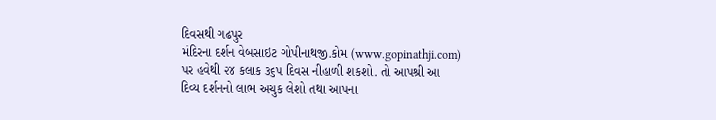દિવસથી ગઢપુર
મંદિરના દર્શન વેબસાઇટ ગોપીનાથજી.કોમ (www.gopinathji.com)
પર હવેથી ૨૪ કલાક ૩૬પ દિવસ નીહાળી શકશો. તો આપશ્રી આ
દિવ્ય દર્શનનો લાભ અચુક લેશો તથા આપના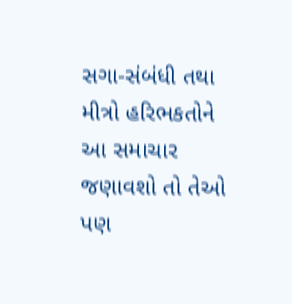સગા-સંબંધી તથા
મીત્રો હરિભકતોને આ સમાચાર જણાવશો તો તેઓ પણ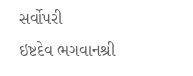સર્વોપરી
ઇષ્ટદેવ ભગવાનશ્રી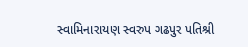સ્વામિનારાયણ સ્વરુપ ગઢપુર પતિશ્રી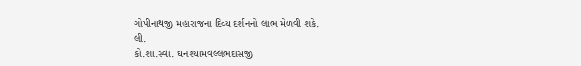ગોપીનાથજી મહારાજના દિવ્ય દર્શનનો લાભ મેળવી શકે.
લી.
કો.શા.સ્વા. ઘનશ્યામવલ્લભદાસજી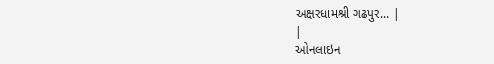અક્ષરધામશ્રી ગઢપુર... |
|
ઓનલાઇન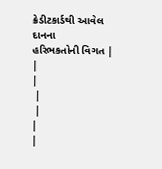ક્રેડીટકાર્ડથી આવેલ દાનના
હરિભકતોની વિગત |
|
|
 |
 |
|
|